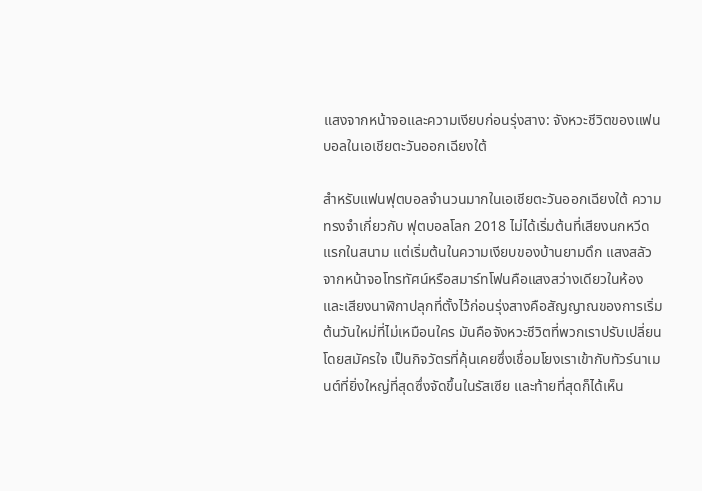แสงจากหน้าจอและความเงียบก่อนรุ่งสาง: จังหวะชีวิตของแฟนบอลในเอเชียตะวันออกเฉียงใต้

สำหรับแฟนฟุตบอลจำนวนมากในเอเชียตะวันออกเฉียงใต้ ความทรงจำเกี่ยวกับ ฟุตบอลโลก 2018 ไม่ได้เริ่มต้นที่เสียงนกหวีดแรกในสนาม แต่เริ่มต้นในความเงียบของบ้านยามดึก แสงสลัวจากหน้าจอโทรทัศน์หรือสมาร์ทโฟนคือแสงสว่างเดียวในห้อง และเสียงนาฬิกาปลุกที่ตั้งไว้ก่อนรุ่งสางคือสัญญาณของการเริ่มต้นวันใหม่ที่ไม่เหมือนใคร มันคือจังหวะชีวิตที่พวกเราปรับเปลี่ยนโดยสมัครใจ เป็นกิจวัตรที่คุ้นเคยซึ่งเชื่อมโยงเราเข้ากับทัวร์นาเมนต์ที่ยิ่งใหญ่ที่สุดซึ่งจัดขึ้นในรัสเซีย และท้ายที่สุดก็ได้เห็น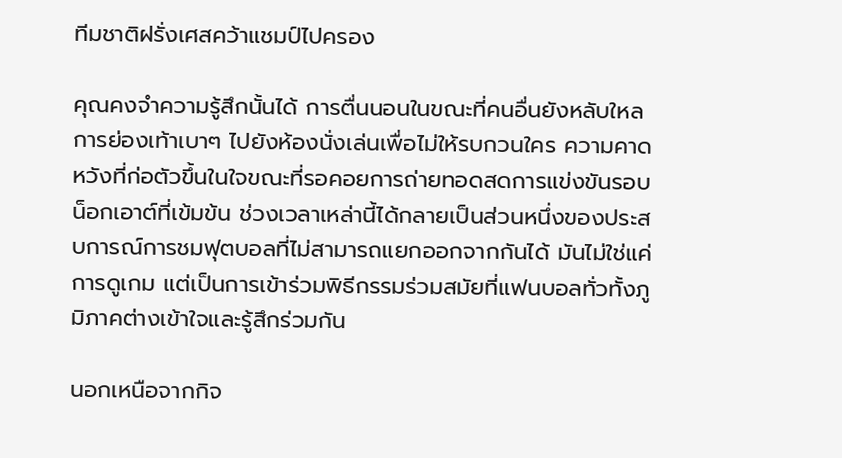ทีมชาติฝรั่งเศสคว้าแชมป์ไปครอง

คุณคงจำความรู้สึกนั้นได้ การตื่นนอนในขณะที่คนอื่นยังหลับใหล การย่องเท้าเบาๆ ไปยังห้องนั่งเล่นเพื่อไม่ให้รบกวนใคร ความคาดหวังที่ก่อตัวขึ้นในใจขณะที่รอคอยการถ่ายทอดสดการแข่งขันรอบน็อกเอาต์ที่เข้มข้น ช่วงเวลาเหล่านี้ได้กลายเป็นส่วนหนึ่งของประสบการณ์การชมฟุตบอลที่ไม่สามารถแยกออกจากกันได้ มันไม่ใช่แค่การดูเกม แต่เป็นการเข้าร่วมพิธีกรรมร่วมสมัยที่แฟนบอลทั่วทั้งภูมิภาคต่างเข้าใจและรู้สึกร่วมกัน

นอกเหนือจากกิจ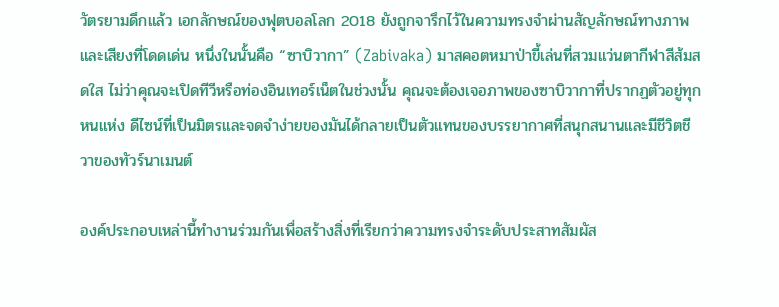วัตรยามดึกแล้ว เอกลักษณ์ของฟุตบอลโลก 2018 ยังถูกจารึกไว้ในความทรงจำผ่านสัญลักษณ์ทางภาพและเสียงที่โดดเด่น หนึ่งในนั้นคือ “ซาบิวากา” (Zabivaka) มาสคอตหมาป่าขี้เล่นที่สวมแว่นตากีฬาสีส้มสดใส ไม่ว่าคุณจะเปิดทีวีหรือท่องอินเทอร์เน็ตในช่วงนั้น คุณจะต้องเจอภาพของซาบิวากาที่ปรากฏตัวอยู่ทุกหนแห่ง ดีไซน์ที่เป็นมิตรและจดจำง่ายของมันได้กลายเป็นตัวแทนของบรรยากาศที่สนุกสนานและมีชีวิตชีวาของทัวร์นาเมนต์

องค์ประกอบเหล่านี้ทำงานร่วมกันเพื่อสร้างสิ่งที่เรียกว่าความทรงจำระดับประสาทสัมผัส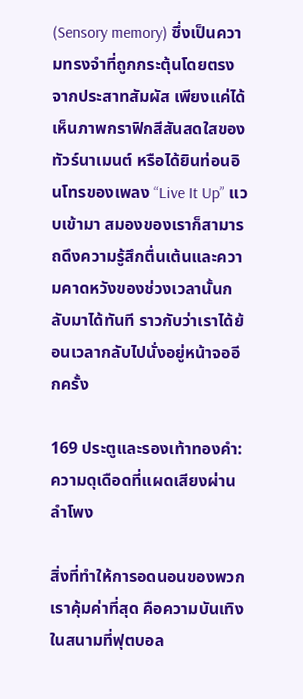(Sensory memory) ซึ่งเป็นความทรงจำที่ถูกกระตุ้นโดยตรงจากประสาทสัมผัส เพียงแค่ได้เห็นภาพกราฟิกสีสันสดใสของทัวร์นาเมนต์ หรือได้ยินท่อนอินโทรของเพลง “Live It Up” แวบเข้ามา สมองของเราก็สามารถดึงความรู้สึกตื่นเต้นและความคาดหวังของช่วงเวลานั้นกลับมาได้ทันที ราวกับว่าเราได้ย้อนเวลากลับไปนั่งอยู่หน้าจออีกครั้ง

169 ประตูและรองเท้าทองคำ: ความดุเดือดที่แผดเสียงผ่านลำโพง

สิ่งที่ทำให้การอดนอนของพวกเราคุ้มค่าที่สุด คือความบันเทิงในสนามที่ฟุตบอล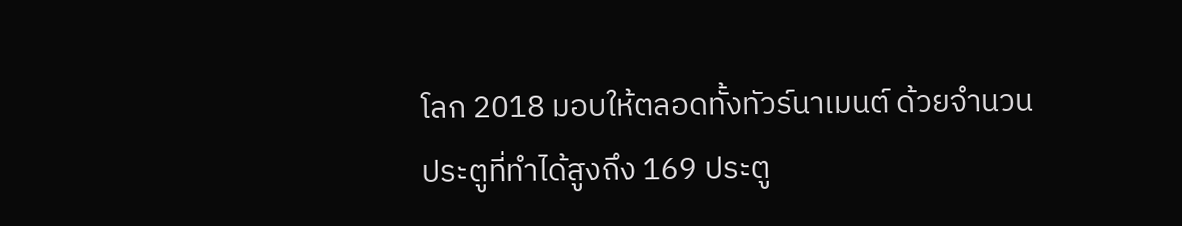โลก 2018 มอบให้ตลอดทั้งทัวร์นาเมนต์ ด้วยจำนวนประตูที่ทำได้สูงถึง 169 ประตู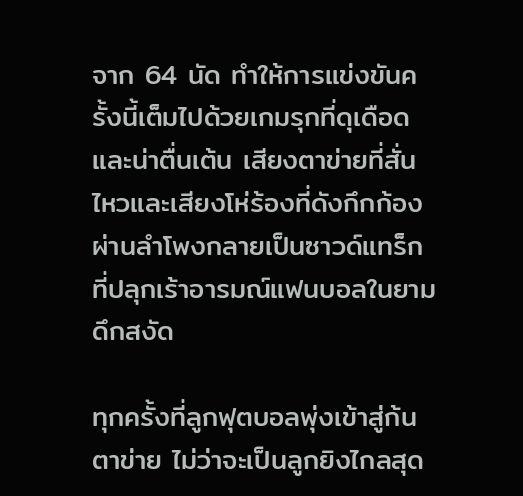จาก 64 นัด ทำให้การแข่งขันครั้งนี้เต็มไปด้วยเกมรุกที่ดุเดือดและน่าตื่นเต้น เสียงตาข่ายที่สั่นไหวและเสียงโห่ร้องที่ดังกึกก้องผ่านลำโพงกลายเป็นซาวด์แทร็กที่ปลุกเร้าอารมณ์แฟนบอลในยามดึกสงัด

ทุกครั้งที่ลูกฟุตบอลพุ่งเข้าสู่ก้นตาข่าย ไม่ว่าจะเป็นลูกยิงไกลสุด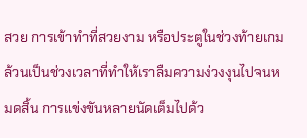สวย การเข้าทำที่สวยงาม หรือประตูในช่วงท้ายเกม ล้วนเป็นช่วงเวลาที่ทำให้เราลืมความง่วงงุนไปจนหมดสิ้น การแข่งขันหลายนัดเต็มไปด้ว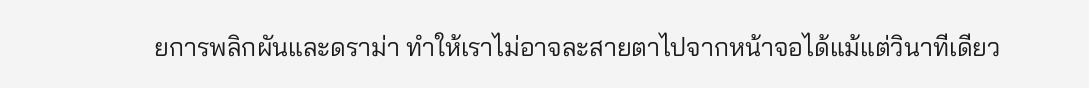ยการพลิกผันและดราม่า ทำให้เราไม่อาจละสายตาไปจากหน้าจอได้แม้แต่วินาทีเดียว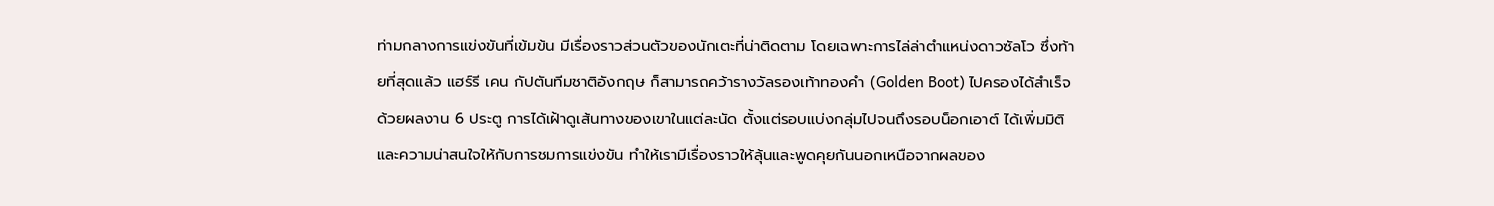ท่ามกลางการแข่งขันที่เข้มข้น มีเรื่องราวส่วนตัวของนักเตะที่น่าติดตาม โดยเฉพาะการไล่ล่าตำแหน่งดาวซัลโว ซึ่งท้ายที่สุดแล้ว แฮร์รี เคน กัปตันทีมชาติอังกฤษ ก็สามารถคว้ารางวัลรองเท้าทองคำ (Golden Boot) ไปครองได้สำเร็จด้วยผลงาน 6 ประตู การได้เฝ้าดูเส้นทางของเขาในแต่ละนัด ตั้งแต่รอบแบ่งกลุ่มไปจนถึงรอบน็อกเอาต์ ได้เพิ่มมิติและความน่าสนใจให้กับการชมการแข่งขัน ทำให้เรามีเรื่องราวให้ลุ้นและพูดคุยกันนอกเหนือจากผลของ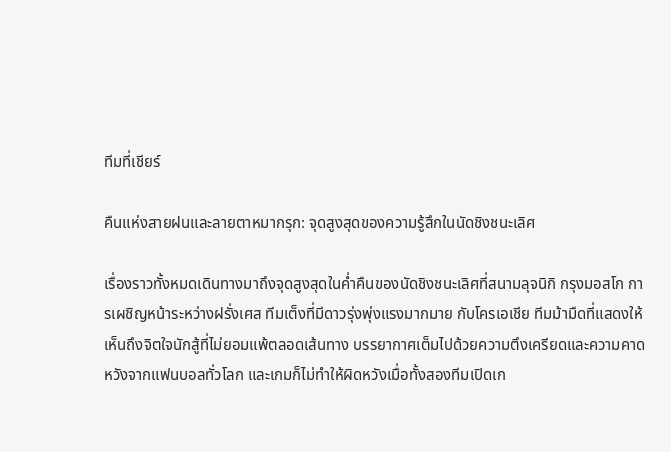ทีมที่เชียร์

คืนแห่งสายฝนและลายตาหมากรุก: จุดสูงสุดของความรู้สึกในนัดชิงชนะเลิศ

เรื่องราวทั้งหมดเดินทางมาถึงจุดสูงสุดในค่ำคืนของนัดชิงชนะเลิศที่สนามลุจนิกิ กรุงมอสโก การเผชิญหน้าระหว่างฝรั่งเศส ทีมเต็งที่มีดาวรุ่งพุ่งแรงมากมาย กับโครเอเชีย ทีมม้ามืดที่แสดงให้เห็นถึงจิตใจนักสู้ที่ไม่ยอมแพ้ตลอดเส้นทาง บรรยากาศเต็มไปด้วยความตึงเครียดและความคาดหวังจากแฟนบอลทั่วโลก และเกมก็ไม่ทำให้ผิดหวังเมื่อทั้งสองทีมเปิดเก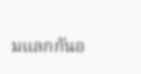มแลกกันอ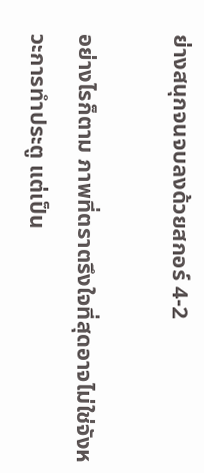ย่างสนุกจนจบลงด้วยสกอร์ 4-2

อย่างไรก็ตาม ภาพที่ตราตรึงใจที่สุดอาจไม่ใช่จังหวะการทำประตู แต่เป็น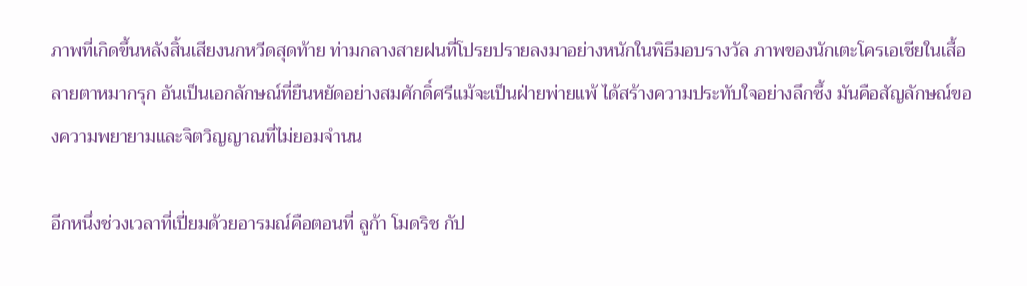ภาพที่เกิดขึ้นหลังสิ้นเสียงนกหวีดสุดท้าย ท่ามกลางสายฝนที่โปรยปรายลงมาอย่างหนักในพิธีมอบรางวัล ภาพของนักเตะโครเอเชียในเสื้อ ลายตาหมากรุก อันเป็นเอกลักษณ์ที่ยืนหยัดอย่างสมศักดิ์ศรีแม้จะเป็นฝ่ายพ่ายแพ้ ได้สร้างความประทับใจอย่างลึกซึ้ง มันคือสัญลักษณ์ของความพยายามและจิตวิญญาณที่ไม่ยอมจำนน

อีกหนึ่งช่วงเวลาที่เปี่ยมด้วยอารมณ์คือตอนที่ ลูก้า โมดริช กัป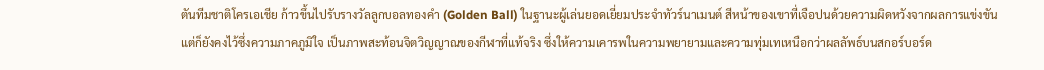ตันทีมชาติโครเอเชีย ก้าวขึ้นไปรับรางวัลลูกบอลทองคำ (Golden Ball) ในฐานะผู้เล่นยอดเยี่ยมประจำทัวร์นาเมนต์ สีหน้าของเขาที่เจือปนด้วยความผิดหวังจากผลการแข่งขันแต่ก็ยังคงไว้ซึ่งความภาคภูมิใจ เป็นภาพสะท้อนจิตวิญญาณของกีฬาที่แท้จริง ซึ่งให้ความเคารพในความพยายามและความทุ่มเทเหนือกว่าผลลัพธ์บนสกอร์บอร์ด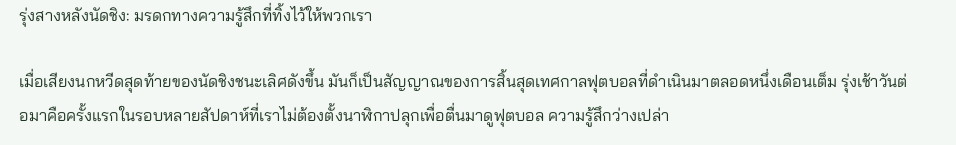รุ่งสางหลังนัดชิง: มรดกทางความรู้สึกที่ทิ้งไว้ให้พวกเรา

เมื่อเสียงนกหวีดสุดท้ายของนัดชิงชนะเลิศดังขึ้น มันก็เป็นสัญญาณของการสิ้นสุดเทศกาลฟุตบอลที่ดำเนินมาตลอดหนึ่งเดือนเต็ม รุ่งเช้าวันต่อมาคือครั้งแรกในรอบหลายสัปดาห์ที่เราไม่ต้องตั้งนาฬิกาปลุกเพื่อตื่นมาดูฟุตบอล ความรู้สึกว่างเปล่า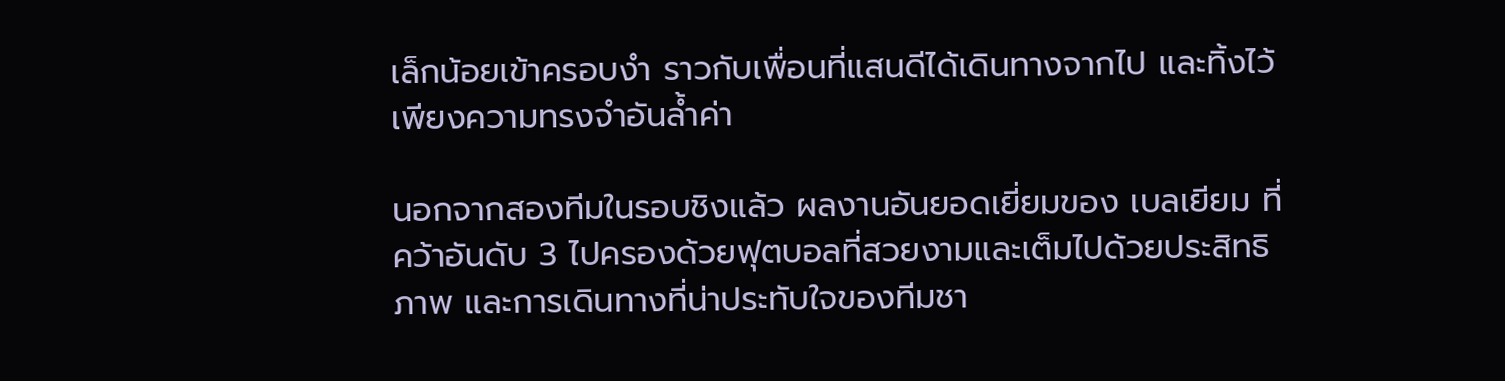เล็กน้อยเข้าครอบงำ ราวกับเพื่อนที่แสนดีได้เดินทางจากไป และทิ้งไว้เพียงความทรงจำอันล้ำค่า

นอกจากสองทีมในรอบชิงแล้ว ผลงานอันยอดเยี่ยมของ เบลเยียม ที่คว้าอันดับ 3 ไปครองด้วยฟุตบอลที่สวยงามและเต็มไปด้วยประสิทธิภาพ และการเดินทางที่น่าประทับใจของทีมชา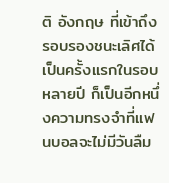ติ อังกฤษ ที่เข้าถึงรอบรองชนะเลิศได้เป็นครั้งแรกในรอบหลายปี ก็เป็นอีกหนึ่งความทรงจำที่แฟนบอลจะไม่มีวันลืม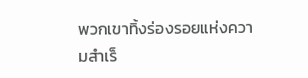พวกเขาทิ้งร่องรอยแห่งความสำเร็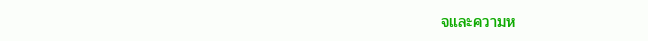จและความห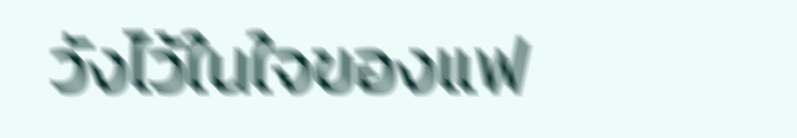วังไว้ในใจของแฟ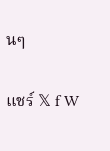นๆ

แชร์ 𝕏 f W